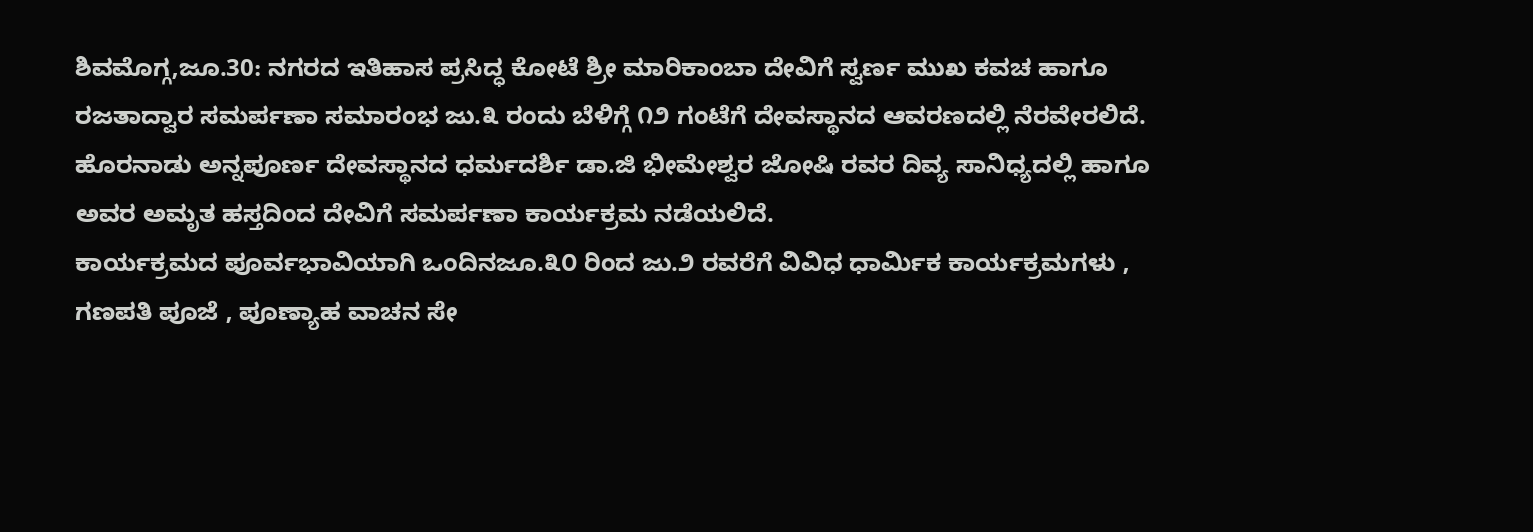ಶಿವಮೊಗ್ಗ,ಜೂ.30: ನಗರದ ಇತಿಹಾಸ ಪ್ರಸಿದ್ಧ ಕೋಟೆ ಶ್ರೀ ಮಾರಿಕಾಂಬಾ ದೇವಿಗೆ ಸ್ವರ್ಣ ಮುಖ ಕವಚ ಹಾಗೂ ರಜತಾದ್ವಾರ ಸಮರ್ಪಣಾ ಸಮಾರಂಭ ಜು.೩ ರಂದು ಬೆಳಿಗ್ಗೆ ೧೨ ಗಂಟೆಗೆ ದೇವಸ್ಥಾನದ ಆವರಣದಲ್ಲಿ ನೆರವೇರಲಿದೆ.
ಹೊರನಾಡು ಅನ್ನಪೂರ್ಣ ದೇವಸ್ಥಾನದ ಧರ್ಮದರ್ಶಿ ಡಾ.ಜಿ ಭೀಮೇಶ್ವರ ಜೋಷಿ ರವರ ದಿವ್ಯ ಸಾನಿಧ್ಯದಲ್ಲಿ ಹಾಗೂ ಅವರ ಅಮೃತ ಹಸ್ತದಿಂದ ದೇವಿಗೆ ಸಮರ್ಪಣಾ ಕಾರ್ಯಕ್ರಮ ನಡೆಯಲಿದೆ.
ಕಾರ್ಯಕ್ರಮದ ಪೂರ್ವಭಾವಿಯಾಗಿ ಒಂದಿನಜೂ.೩೦ ರಿಂದ ಜು.೨ ರವರೆಗೆ ವಿವಿಧ ಧಾರ್ಮಿಕ ಕಾರ್ಯಕ್ರಮಗಳು , ಗಣಪತಿ ಪೂಜೆ , ಪೂಣ್ಯಾಹ ವಾಚನ ಸೇ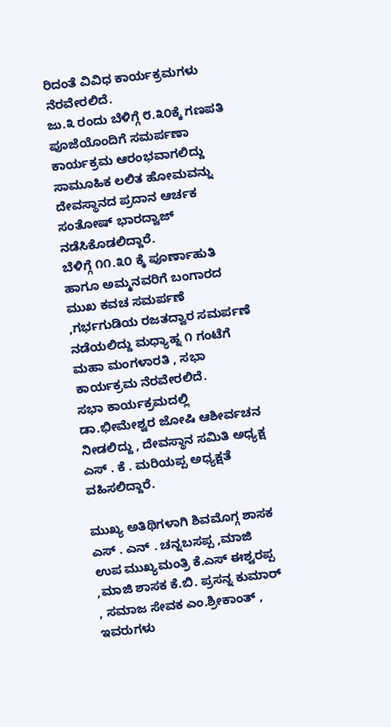ರಿದಂತೆ ವಿವಿಧ ಕಾರ್ಯಕ್ರಮಗಳು ನೆರವೇರಲಿದೆ.
ಜು.೩ ರಂದು ಬೆಳಿಗ್ಗೆ ೮.೩೦ಕ್ಕೆ ಗಣಪತಿ ಪೂಜೆಯೊಂದಿಗೆ ಸಮರ್ಪಣಾ ಕಾರ್ಯಕ್ರಮ ಆರಂಭವಾಗಲಿದ್ದು ಸಾಮೂಹಿಕ ಲಲಿತ ಹೋಮವನ್ನು ದೇವಸ್ಥಾನದ ಪ್ರದಾನ ಆರ್ಚಕ ಸಂತೋಷ್ ಭಾರದ್ವಾಜ್ ನಡೆಸಿಕೊಡಲಿದ್ದಾರೆ.
ಬೆಳಿಗ್ಗೆ ೧೧.೩೦ ಕ್ಕೆ ಪೂರ್ಣಾಹುತಿ ಹಾಗೂ ಅಮ್ಮನವರಿಗೆ ಬಂಗಾರದ ಮುಖ ಕವಚ ಸಮರ್ಪಣೆ ,ಗರ್ಭಗುಡಿಯ ರಜತದ್ವಾರ ಸಮರ್ಪಣೆ ನಡೆಯಲಿದ್ದು ಮಧ್ಯಾಹ್ನ ೧ ಗಂಟೆಗೆ ಮಹಾ ಮಂಗಳಾರತಿ , ಸಭಾ ಕಾರ್ಯಕ್ರಮ ನೆರವೇರಲಿದೆ.
ಸಭಾ ಕಾರ್ಯಕ್ರಮದಲ್ಲಿ ಡಾ.ಭೀಮೇಶ್ವರ ಜೋಷಿ ಆಶೀರ್ವಚನ ನೀಡಲಿದ್ದು , ದೇವಸ್ಥಾನ ಸಮಿತಿ ಅಧ್ಯಕ್ಷ ಎಸ್ . ಕೆ . ಮರಿಯಪ್ಪ ಅಧ್ಯಕ್ಷತೆ ವಹಿಸಲಿದ್ದಾರೆ.

ಮುಖ್ಯ ಅತಿಥಿಗಳಾಗಿ ಶಿವಮೊಗ್ಗ ಶಾಸಕ ಎಸ್ . ಎನ್ . ಚನ್ನಬಸಪ್ಪ ,ಮಾಜಿ ಉಪ ಮುಖ್ಯಮಂತ್ರಿ ಕೆ.ಎಸ್ ಈಶ್ವರಪ್ಪ ,ಮಾಜಿ ಶಾಸಕ ಕೆ.ಬಿ. ಪ್ರಸನ್ನ ಕುಮಾರ್ , ಸಮಾಜ ಸೇವಕ ಎಂ.ಶ್ರೀಕಾಂತ್ , ಇವರುಗಳು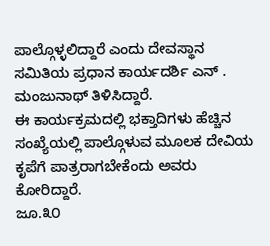ಪಾಲ್ಗೊಳ್ಳಲಿದ್ದಾರೆ ಎಂದು ದೇವಸ್ಥಾನ ಸಮಿತಿಯ ಪ್ರಧಾನ ಕಾರ್ಯದರ್ಶಿ ಎನ್ . ಮಂಜುನಾಥ್ ತಿಳಿಸಿದ್ದಾರೆ.
ಈ ಕಾರ್ಯಕ್ರಮದಲ್ಲಿ ಭಕ್ತಾದಿಗಳು ಹೆಚ್ಚಿನ ಸಂಖ್ಯೆಯಲ್ಲಿ ಪಾಲ್ಗೊಳುವ ಮೂಲಕ ದೇವಿಯ ಕೃಪೆಗೆ ಪಾತ್ರರಾಗಬೇಕೆಂದು ಅವರು ಕೋರಿದ್ದಾರೆ.
ಜೂ.೩೦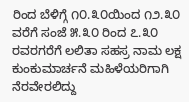ರಿಂದ ಬೆಳಿಗ್ಗೆ ೧೦.೩೦ಯಿಂದ ೧೨.೩೦ ವರೆಗೆ ಸಂಜೆ ೫.೩೦ ರಿಂದ ೭.೩೦ ರವರಗರೆಗೆ ಲಲಿತಾ ಸಹಸ್ರ ನಾಮ ಲಕ್ಷ ಕುಂಕುಮಾರ್ಚನೆ ಮಹಿಳೆಯರಿಗಾಗಿ ನೆರವೇರಲಿದ್ದು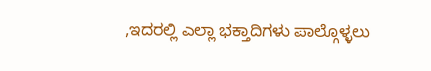,ಇದರಲ್ಲಿ ಎಲ್ಲಾ ಭಕ್ತಾದಿಗಳು ಪಾಲ್ಗೊಳ್ಳಲು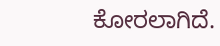ಕೋರಲಾಗಿದೆ.